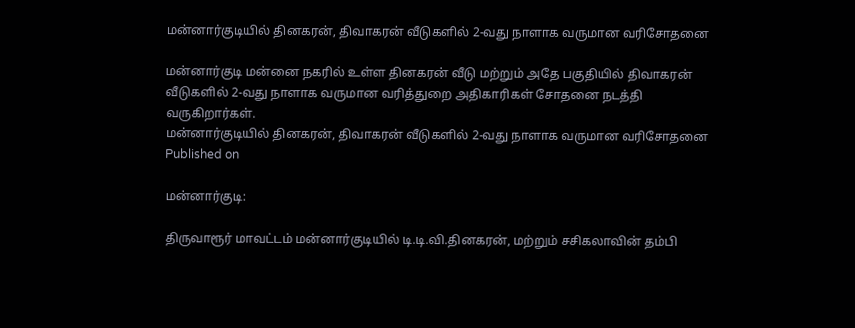மன்னார்குடியில் தினகரன், திவாகரன் வீடுகளில் 2-வது நாளாக வருமான வரிசோதனை

மன்னார்குடி மன்னை நகரில் உள்ள தினகரன் வீடு மற்றும் அதே பகுதியில் திவாகரன் வீடுகளில் 2-வது நாளாக வருமான வரித்துறை அதிகாரிகள் சோதனை நடத்தி வருகிறார்கள்.
மன்னார்குடியில் தினகரன், திவாகரன் வீடுகளில் 2-வது நாளாக வருமான வரிசோதனை
Published on

மன்னார்குடி:

திருவாரூர் மாவட்டம் மன்னார்குடியில் டி.டி.வி.தினகரன், மற்றும் சசிகலாவின் தம்பி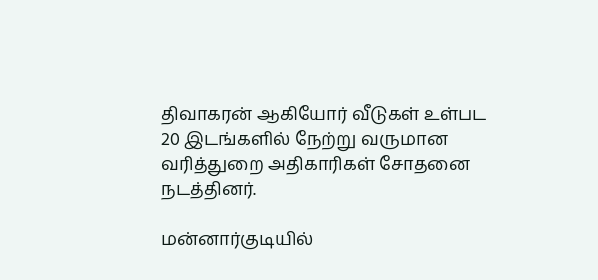திவாகரன் ஆகியோர் வீடுகள் உள்பட 20 இடங்களில் நேற்று வருமான வரித்துறை அதிகாரிகள் சோதனை நடத்தினர்.

மன்னார்குடியில்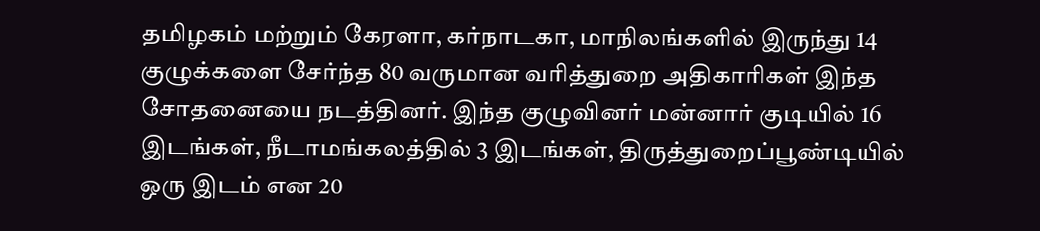தமிழகம் மற்றும் கேரளா, கர்நாடகா, மாநிலங்களில் இருந்து 14 குழுக்களை சேர்ந்த 80 வருமான வரித்துறை அதிகாரிகள் இந்த சோதனையை நடத்தினர். இந்த குழுவினர் மன்னார் குடியில் 16 இடங்கள், நீடாமங்கலத்தில் 3 இடங்கள், திருத்துறைப்பூண்டியில் ஒரு இடம் என 20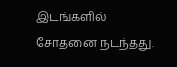இடங்களில் சோதனை நடந்தது.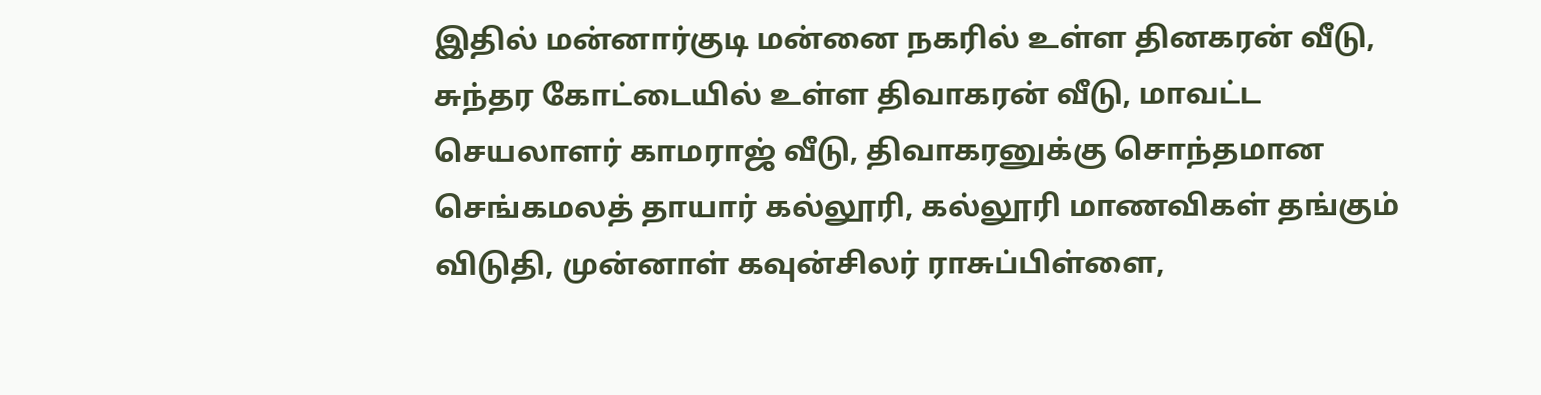இதில் மன்னார்குடி மன்னை நகரில் உள்ள தினகரன் வீடு, சுந்தர கோட்டையில் உள்ள திவாகரன் வீடு, மாவட்ட செயலாளர் காமராஜ் வீடு, திவாகரனுக்கு சொந்தமான செங்கமலத் தாயார் கல்லூரி, கல்லூரி மாணவிகள் தங்கும் விடுதி, முன்னாள் கவுன்சிலர் ராசுப்பிள்ளை,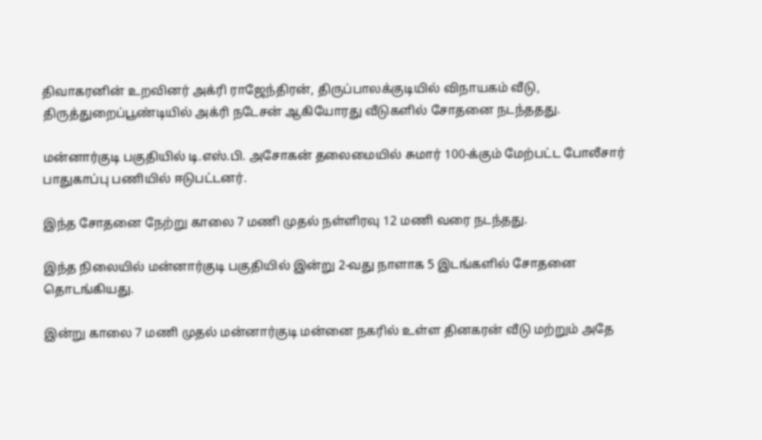திவாகரனின் உறவினர் அக்ரி ராஜேந்திரன், திருப்பாலக்குடியில் விநாயகம் வீடு, திருத்துறைப்பூண்டியில் அக்ரி நடேசன் ஆகியோரது வீடுகளில் சோதனை நடந்ததது.

மன்னார்குடி பகுதியில் டி.எஸ்.பி. அசோகன் தலைமையில் சுமார் 100-க்கும் மேற்பட்ட போலீசார் பாதுகாப்பு பணியில் ஈடுபட்டனர்.

இந்த சோதனை நேற்று காலை 7 மணி முதல் நள்ளிரவு 12 மணி வரை நடந்தது.

இந்த நிலையில் மன்னார்குடி பகுதியில் இன்று 2-வது நாளாக 5 இடங்களில் சோதனை தொடங்கியது.

இன்று காலை 7 மணி முதல் மன்னார்குடி மன்னை நகரில் உள்ள தினகரன் வீடு மற்றும் அதே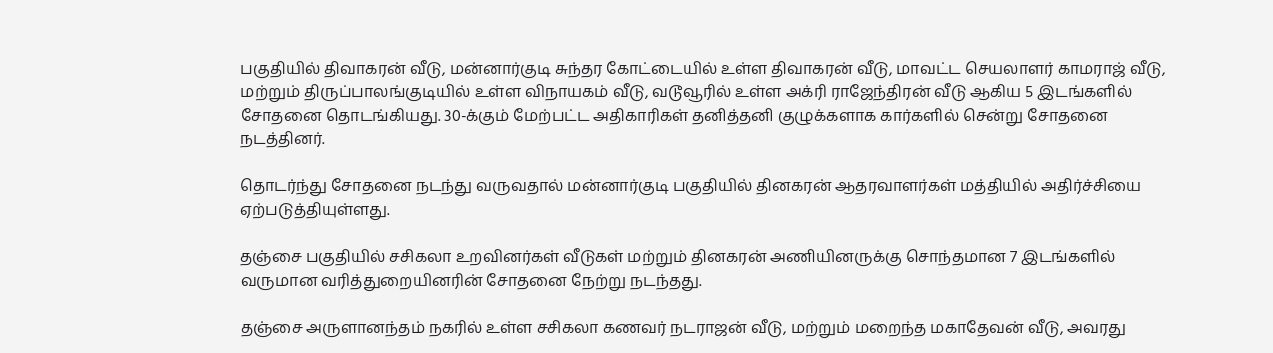பகுதியில் திவாகரன் வீடு, மன்னார்குடி சுந்தர கோட்டையில் உள்ள திவாகரன் வீடு, மாவட்ட செயலாளர் காமராஜ் வீடு, மற்றும் திருப்பாலங்குடியில் உள்ள விநாயகம் வீடு, வடூவூரில் உள்ள அக்ரி ராஜேந்திரன் வீடு ஆகிய 5 இடங்களில் சோதனை தொடங்கியது. 30-க்கும் மேற்பட்ட அதிகாரிகள் தனித்தனி குழுக்களாக கார்களில் சென்று சோதனை நடத்தினர்.

தொடர்ந்து சோதனை நடந்து வருவதால் மன்னார்குடி பகுதியில் தினகரன் ஆதரவாளர்கள் மத்தியில் அதிர்ச்சியை ஏற்படுத்தியுள்ளது.

தஞ்சை பகுதியில் சசிகலா உறவினர்கள் வீடுகள் மற்றும் தினகரன் அணியினருக்கு சொந்தமான 7 இடங்களில் வருமான வரித்துறையினரின் சோதனை நேற்று நடந்தது.

தஞ்சை அருளானந்தம் நகரில் உள்ள சசிகலா கணவர் நடராஜன் வீடு, மற்றும் மறைந்த மகாதேவன் வீடு, அவரது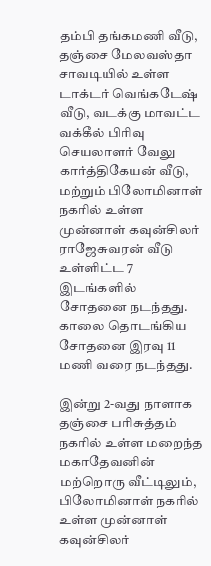தம்பி தங்கமணி வீடு, தஞ்சை மேலவஸ்தா சாவடியில் உள்ள டாக்டர் வெங்கடேஷ் வீடு, வடக்கு மாவட்ட வக்கீல் பிரிவு செயலாளர் வேலு கார்த்திகேயன் வீடு, மற்றும் பிலோமினாள் நகரில் உள்ள முன்னாள் கவுன்சிலர் ராஜேசுவரன் வீடு உள்ளிட்ட 7 இடங்களில் சோதனை நடந்தது. காலை தொடங்கிய சோதனை இரவு 11 மணி வரை நடந்தது.

இன்று 2-வது நாளாக தஞ்சை பரிசுத்தம் நகரில் உள்ள மறைந்த மகாதேவனின் மற்றொரு வீட்டிலும், பிலோமினாள் நகரில் உள்ள முன்னாள் கவுன்சிலர்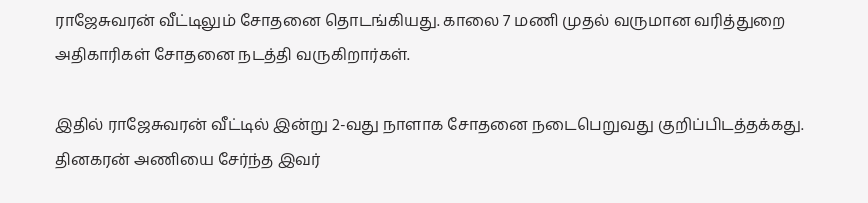ராஜேசுவரன் வீட்டிலும் சோதனை தொடங்கியது. காலை 7 மணி முதல் வருமான வரித்துறை அதிகாரிகள் சோதனை நடத்தி வருகிறார்கள்.

இதில் ராஜேசுவரன் வீட்டில் இன்று 2-வது நாளாக சோதனை நடைபெறுவது குறிப்பிடத்தக்கது. தினகரன் அணியை சேர்ந்த இவர்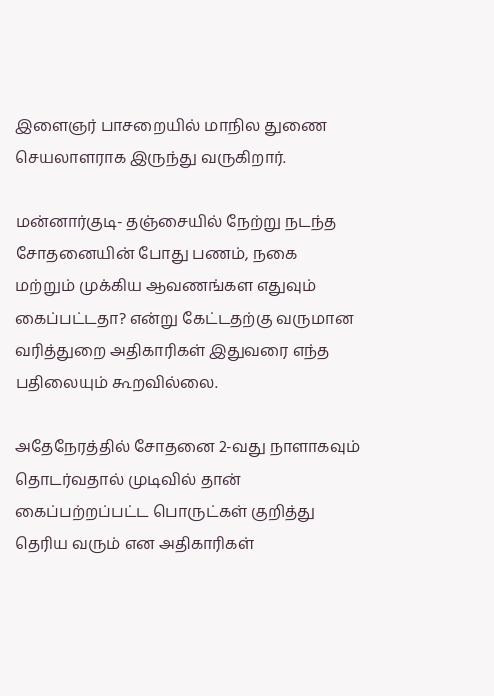இளைஞர் பாசறையில் மாநில துணை செயலாளராக இருந்து வருகிறார்.

மன்னார்குடி- தஞ்சையில் நேற்று நடந்த சோதனையின் போது பணம், நகை மற்றும் முக்கிய ஆவணங்கள எதுவும் கைப்பட்டதா? என்று கேட்டதற்கு வருமான வரித்துறை அதிகாரிகள் இதுவரை எந்த பதிலையும் கூறவில்லை.

அதேநேரத்தில் சோதனை 2-வது நாளாகவும் தொடர்வதால் முடிவில் தான் கைப்பற்றப்பட்ட பொருட்கள் குறித்து தெரிய வரும் என அதிகாரிகள்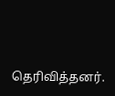தெரிவித்தனர்.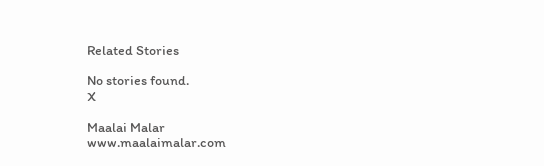Related Stories

No stories found.
X

Maalai Malar
www.maalaimalar.com